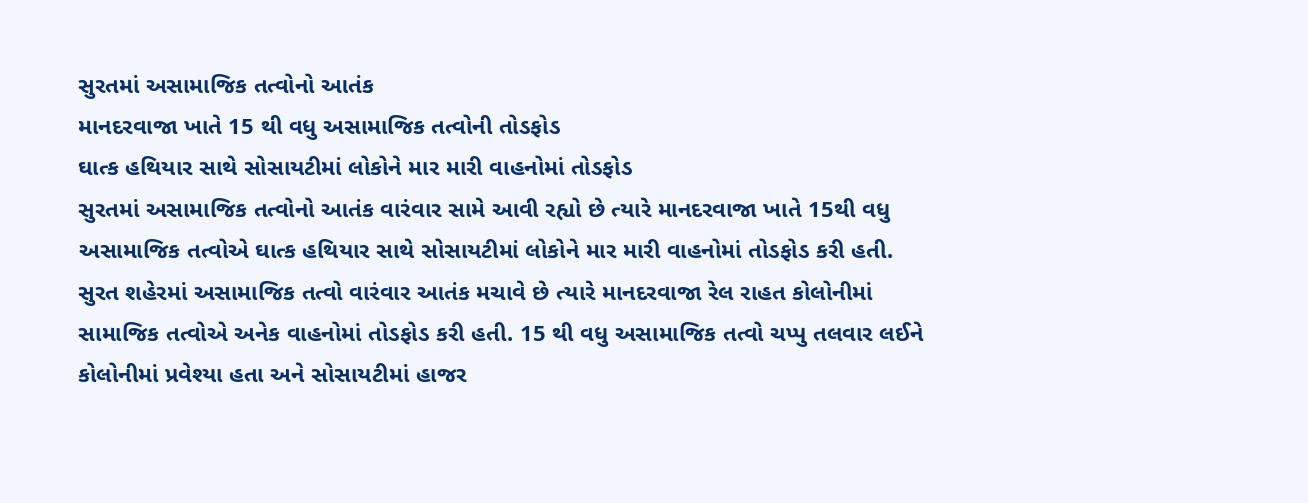સુરતમાં અસામાજિક તત્વોનો આતંક
માનદરવાજા ખાતે 15 થી વધુ અસામાજિક તત્વોની તોડફોડ
ઘાત્ક હથિયાર સાથે સોસાયટીમાં લોકોને માર મારી વાહનોમાં તોડફોડ
સુરતમાં અસામાજિક તત્વોનો આતંક વારંવાર સામે આવી રહ્યો છે ત્યારે માનદરવાજા ખાતે 15થી વધુ અસામાજિક તત્વોએ ઘાત્ક હથિયાર સાથે સોસાયટીમાં લોકોને માર મારી વાહનોમાં તોડફોડ કરી હતી.
સુરત શહેરમાં અસામાજિક તત્વો વારંવાર આતંક મચાવે છે ત્યારે માનદરવાજા રેલ રાહત કોલોનીમાં સામાજિક તત્વોએ અનેક વાહનોમાં તોડફોડ કરી હતી. 15 થી વધુ અસામાજિક તત્વો ચપ્પુ તલવાર લઈને કોલોનીમાં પ્રવેશ્યા હતા અને સોસાયટીમાં હાજર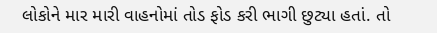લોકોને માર મારી વાહનોમાં તોડ ફોડ કરી ભાગી છુટ્યા હતાં. તો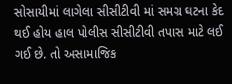સોસાયીમાં લાગેલા સીસીટીવી માં સમગ્ર ઘટના કેદ થઈ હોય હાલ પોલીસ સીસીટીવી તપાસ માટે લઈ ગઈ છે. તો અસામાજિક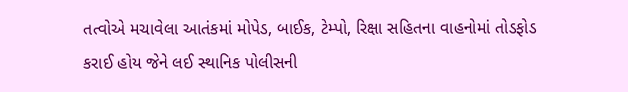તત્વોએ મચાવેલા આતંકમાં મોપેડ, બાઈક, ટેમ્પો, રિક્ષા સહિતના વાહનોમાં તોડફોડ કરાઈ હોય જેને લઈ સ્થાનિક પોલીસની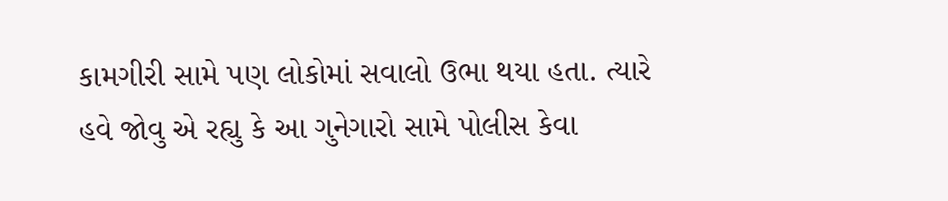કામગીરી સામે પણ લોકોમાં સવાલો ઉભા થયા હતા. ત્યારે હવે જોવુ એ રહ્યુ કે આ ગુનેગારો સામે પોલીસ કેવા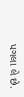પગલા લે છે.